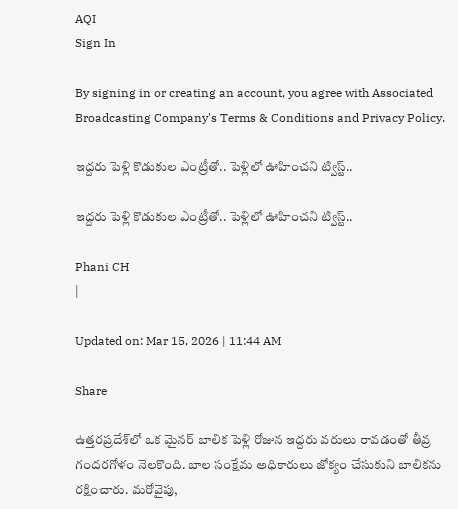AQI
Sign In

By signing in or creating an account, you agree with Associated Broadcasting Company's Terms & Conditions and Privacy Policy.

ఇద్దరు పెళ్లి కొడుకుల ఎంట్రీతో.. పెళ్లిలో ఊహించని ట్విస్ట్..

ఇద్దరు పెళ్లి కొడుకుల ఎంట్రీతో.. పెళ్లిలో ఊహించని ట్విస్ట్..

Phani CH
|

Updated on: Mar 15, 2026 | 11:44 AM

Share

ఉత్తరప్రదేశ్‌లో ఒక మైనర్ బాలిక పెళ్లి రోజున ఇద్దరు వరులు రావడంతో తీవ్ర గందరగోళం నెలకొంది. బాల సంక్షేమ అధికారులు జోక్యం చేసుకుని బాలికను రక్షించారు. మరోవైపు,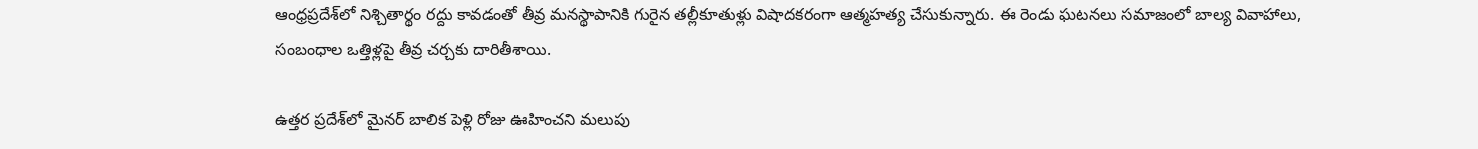ఆంధ్రప్రదేశ్‌లో నిశ్చితార్థం రద్దు కావడంతో తీవ్ర మనస్థాపానికి గురైన తల్లీకూతుళ్లు విషాదకరంగా ఆత్మహత్య చేసుకున్నారు. ఈ రెండు ఘటనలు సమాజంలో బాల్య వివాహాలు, సంబంధాల ఒత్తిళ్లపై తీవ్ర చర్చకు దారితీశాయి.

ఉత్తర ప్రదేశ్‌లో మైనర్ బాలిక పెళ్లి రోజు ఊహించని మలుపు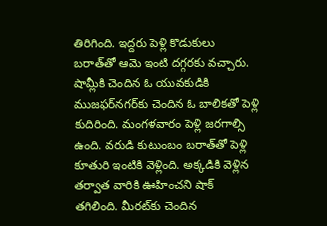తిరిగింది. ఇద్దరు పెళ్లి కొడుకులు బరాత్‌తో ఆమె ఇంటి దగ్గరకు వచ్చారు. షామ్లీకి చెందిన ఓ యువకుడికి ముజఫర్‌నగర్‌కు చెందిన ఓ బాలికతో పెళ్లి కుదిరింది. మంగళవారం పెళ్లి జరగాల్సి ఉంది. వరుడి కుటుంబం బరాత్‌తో పెళ్లి కూతురి ఇంటికి వెళ్లింది. అక్కడికి వెళ్లిన తర్వాత వారికి ఊహించని షాక్ తగిలింది. మీరట్‌కు చెందిన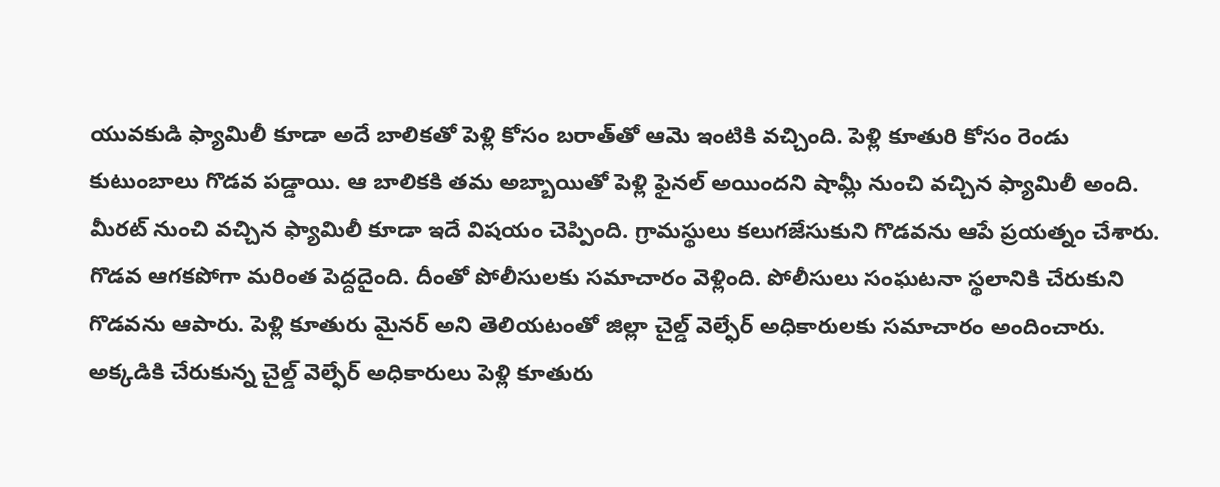యువకుడి ఫ్యామిలీ కూడా అదే బాలికతో పెళ్లి కోసం బరాత్‌తో ఆమె ఇంటికి వచ్చింది. పెళ్లి కూతురి కోసం రెండు కుటుంబాలు గొడవ పడ్డాయి. ఆ బాలికకి తమ అబ్బాయితో పెళ్లి ఫైనల్ అయిందని షామ్లీ నుంచి వచ్చిన ఫ్యామిలీ అంది. మీరట్ నుంచి వచ్చిన ఫ్యామిలీ కూడా ఇదే విషయం చెప్పింది. గ్రామస్థులు కలుగజేసుకుని గొడవను ఆపే ప్రయత్నం చేశారు. గొడవ ఆగకపోగా మరింత పెద్దదైంది. దీంతో పోలీసులకు సమాచారం వెళ్లింది. పోలీసులు సంఘటనా స్థలానికి చేరుకుని గొడవను ఆపారు. పెళ్లి కూతురు మైనర్ అని తెలియటంతో జిల్లా చైల్డ్ వెల్ఫేర్ అధికారులకు సమాచారం అందించారు. అక్కడికి చేరుకున్న చైల్డ్ వెల్ఫేర్ అధికారులు పెళ్లి కూతురు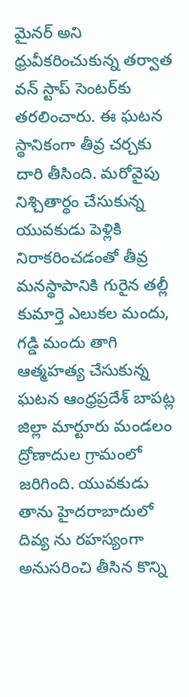మైనర్ అని ధ్రువీకరించుకున్న తర్వాత వన్ స్టాప్ సెంటర్‌కు తరలించారు. ఈ ఘటన స్థానికంగా తీవ్ర చర్చకు దారి తీసింది. మరోవైపు నిశ్చితార్థం చేసుకున్న యువకుడు పెళ్లికి నిరాకరించడంతో తీవ్ర మనస్థాపానికి గురైన తల్లీ కుమార్తె ఎలుకల మందు, గడ్డి మందు తాగి ఆత్మహత్య చేసుకున్న ఘటన ఆంధ్రప్రదేశ్‌ బాపట్ల జిల్లా మార్టూరు మండలం ద్రోణాదుల గ్రామంలో జరిగింది. యువకుడు తాను హైదరాబాదులో దివ్య ను రహస్యంగా అనుసరించి తీసిన కొన్ని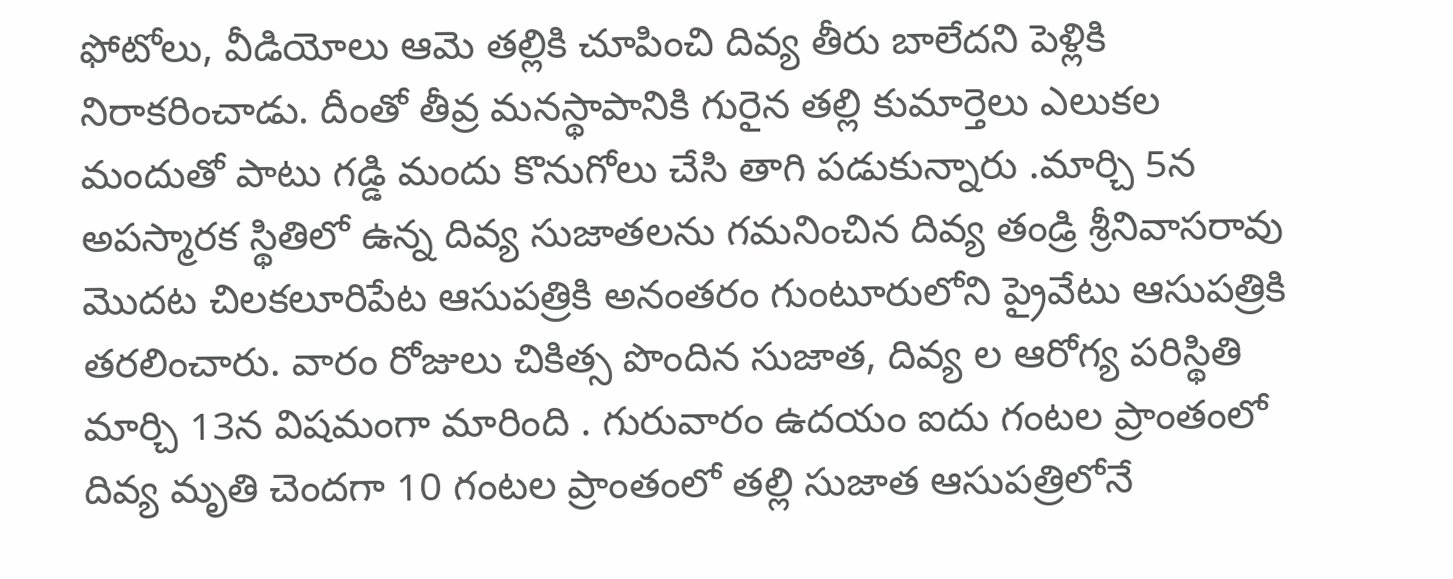ఫోటోలు, వీడియోలు ఆమె తల్లికి చూపించి దివ్య తీరు బాలేదని పెళ్లికి నిరాకరించాడు. దీంతో తీవ్ర మనస్థాపానికి గురైన తల్లి కుమార్తెలు ఎలుకల మందుతో పాటు గడ్డి మందు కొనుగోలు చేసి తాగి పడుకున్నారు .మార్చి 5న అపస్మారక స్థితిలో ఉన్న దివ్య సుజాతలను గమనించిన దివ్య తండ్రి శ్రీనివాసరావు మొదట చిలకలూరిపేట ఆసుపత్రికి అనంతరం గుంటూరులోని ప్రైవేటు ఆసుపత్రికి తరలించారు. వారం రోజులు చికిత్స పొందిన సుజాత, దివ్య ల ఆరోగ్య పరిస్థితి మార్చి 13న విషమంగా మారింది . గురువారం ఉదయం ఐదు గంటల ప్రాంతంలో దివ్య మృతి చెందగా 10 గంటల ప్రాంతంలో తల్లి సుజాత ఆసుపత్రిలోనే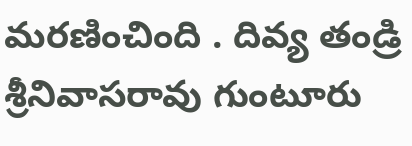మరణించింది . దివ్య తండ్రి శ్రీనివాసరావు గుంటూరు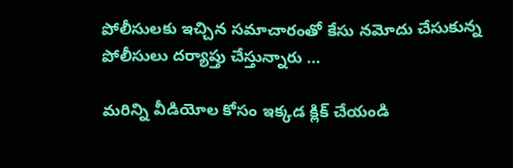పోలీసులకు ఇచ్చిన సమాచారంతో కేసు నమోదు చేసుకున్న పోలీసులు దర్యాప్తు చేస్తున్నారు …

మరిన్ని వీడియోల కోసం ఇక్కడ క్లిక్ చేయండి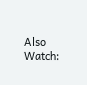Also Watch: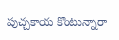పుచ్చకాయ కొంటున్నారా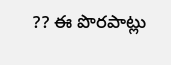?? ఈ పొరపాట్లు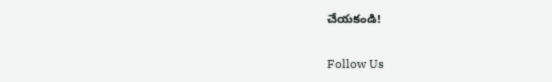చేయకండి!

Follow Us